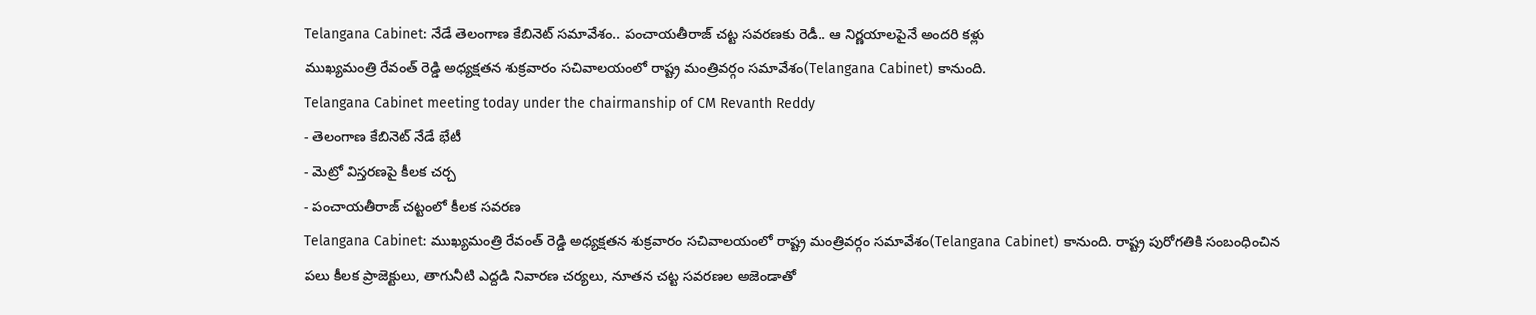Telangana Cabinet: నేడే తెలంగాణ కేబినెట్ సమావేశం.. పంచాయతీరాజ్ చట్ట సవరణకు రెడీ.. ఆ నిర్ణయాలపైనే అందరి కళ్లు
ముఖ్యమంత్రి రేవంత్ రెడ్డి అధ్యక్షతన శుక్రవారం సచివాలయంలో రాష్ట్ర మంత్రివర్గం సమావేశం(Telangana Cabinet) కానుంది.
Telangana Cabinet meeting today under the chairmanship of CM Revanth Reddy
- తెలంగాణ కేబినెట్ నేడే భేటీ
- మెట్రో విస్తరణపై కీలక చర్చ
- పంచాయతీరాజ్ చట్టంలో కీలక సవరణ
Telangana Cabinet: ముఖ్యమంత్రి రేవంత్ రెడ్డి అధ్యక్షతన శుక్రవారం సచివాలయంలో రాష్ట్ర మంత్రివర్గం సమావేశం(Telangana Cabinet) కానుంది. రాష్ట్ర పురోగతికి సంబంధించిన పలు కీలక ప్రాజెక్టులు, తాగునీటి ఎద్దడి నివారణ చర్యలు, నూతన చట్ట సవరణల అజెండాతో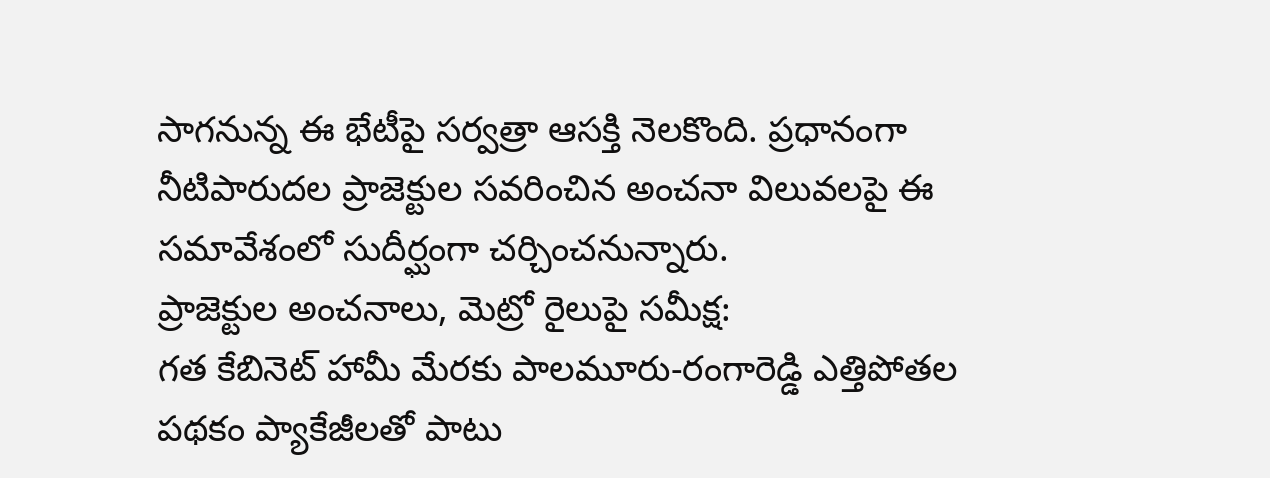సాగనున్న ఈ భేటీపై సర్వత్రా ఆసక్తి నెలకొంది. ప్రధానంగా నీటిపారుదల ప్రాజెక్టుల సవరించిన అంచనా విలువలపై ఈ సమావేశంలో సుదీర్ఘంగా చర్చించనున్నారు.
ప్రాజెక్టుల అంచనాలు, మెట్రో రైలుపై సమీక్ష:
గత కేబినెట్ హామీ మేరకు పాలమూరు-రంగారెడ్డి ఎత్తిపోతల పథకం ప్యాకేజీలతో పాటు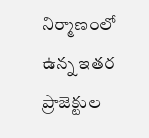నిర్మాణంలో ఉన్న ఇతర ప్రాజెక్టుల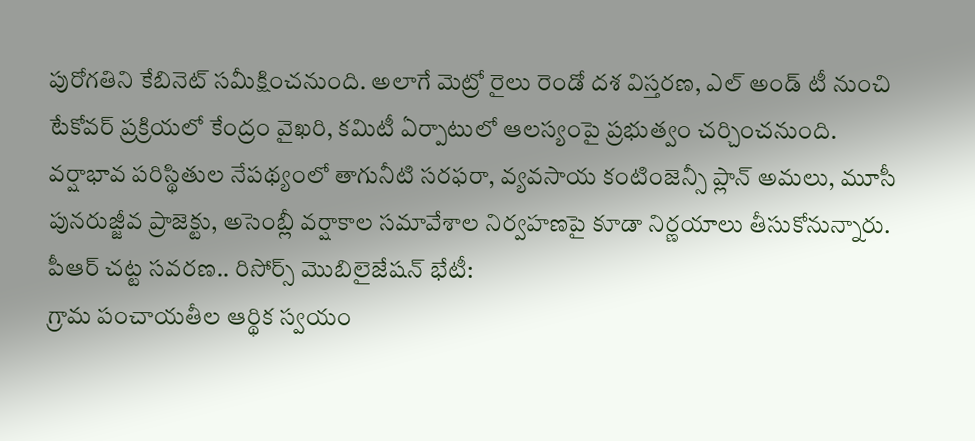పురోగతిని కేబినెట్ సమీక్షించనుంది. అలాగే మెట్రో రైలు రెండో దశ విస్తరణ, ఎల్ అండ్ టీ నుంచి టేకోవర్ ప్రక్రియలో కేంద్రం వైఖరి, కమిటీ ఏర్పాటులో ఆలస్యంపై ప్రభుత్వం చర్చించనుంది. వర్షాభావ పరిస్థితుల నేపథ్యంలో తాగునీటి సరఫరా, వ్యవసాయ కంటింజెన్సీ ప్లాన్ అమలు, మూసీ పునరుజ్జీవ ప్రాజెక్టు, అసెంబ్లీ వర్షాకాల సమావేశాల నిర్వహణపై కూడా నిర్ణయాలు తీసుకోనున్నారు.
పీఆర్ చట్ట సవరణ.. రిసోర్స్ మొబిలైజేషన్ భేటీ:
గ్రామ పంచాయతీల ఆర్థిక స్వయం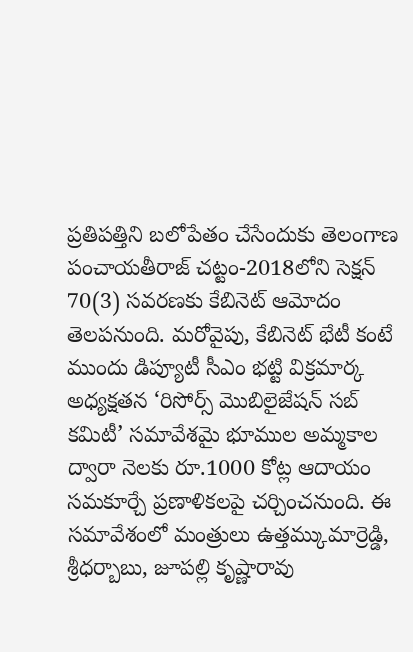ప్రతిపత్తిని బలోపేతం చేసేందుకు తెలంగాణ పంచాయతీరాజ్ చట్టం-2018లోని సెక్షన్ 70(3) సవరణకు కేబినెట్ ఆమోదం తెలపనుంది. మరోవైపు, కేబినెట్ భేటీ కంటే ముందు డిప్యూటీ సీఎం భట్టి విక్రమార్క అధ్యక్షతన ‘రిసోర్స్ మొబిలైజేషన్ సబ్ కమిటీ’ సమావేశమై భూముల అమ్మకాల ద్వారా నెలకు రూ.1000 కోట్ల ఆదాయం సమకూర్చే ప్రణాళికలపై చర్చించనుంది. ఈ సమావేశంలో మంత్రులు ఉత్తమ్కుమార్రెడ్డి, శ్రీధర్బాబు, జూపల్లి కృష్ణారావు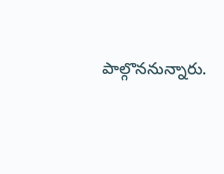పాల్గొననున్నారు.